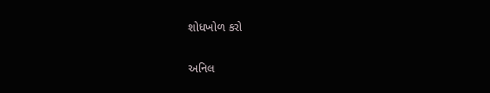શોધખોળ કરો

અનિલ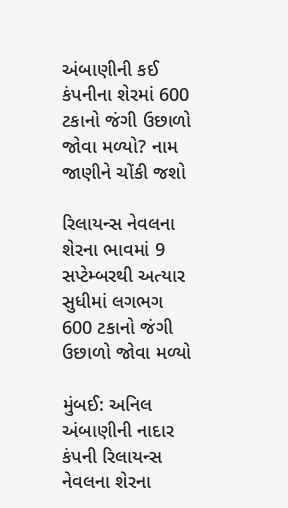અંબાણીની કઈ કંપનીના શેરમાં 600 ટકાનો જંગી ઉછાળો જોવા મળ્યો? નામ જાણીને ચોંકી જશો

રિલાયન્સ નેવલના શેરના ભાવમાં 9 સપ્ટેમ્બરથી અત્યાર સુધીમાં લગભગ 600 ટકાનો જંગી ઉછાળો જોવા મળ્યો

મુંબઈ: અનિલ અંબાણીની નાદાર કંપની રિલાયન્સ નેવલના શેરના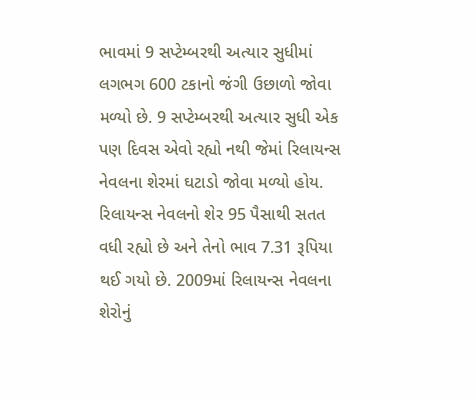ભાવમાં 9 સપ્ટેમ્બરથી અત્યાર સુધીમાં લગભગ 600 ટકાનો જંગી ઉછાળો જોવા મળ્યો છે. 9 સપ્ટેમ્બરથી અત્યાર સુધી એક પણ દિવસ એવો રહ્યો નથી જેમાં રિલાયન્સ નેવલના શેરમાં ઘટાડો જોવા મળ્યો હોય. રિલાયન્સ નેવલનો શેર 95 પૈસાથી સતત વધી રહ્યો છે અને તેનો ભાવ 7.31 રૂપિયા થઈ ગયો છે. 2009માં રિલાયન્સ નેવલના શેરોનું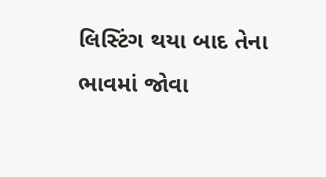લિસ્ટિંગ થયા બાદ તેના ભાવમાં જોવા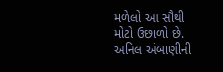મળેલો આ સૌથી મોટો ઉછાળો છે. અનિલ અંબાણીની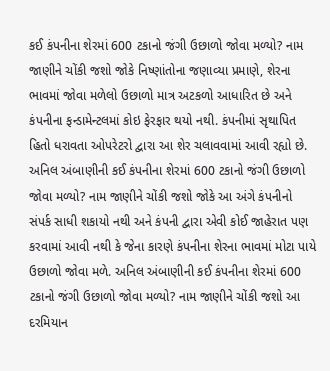કઈ કંપનીના શેરમાં 600 ટકાનો જંગી ઉછાળો જોવા મળ્યો? નામ જાણીને ચોંકી જશો જોકે નિષ્ણાંતોના જણાવ્યા પ્રમાણે, શેરના ભાવમાં જોવા મળેલો ઉછાળો માત્ર અટકળો આધારિત છે અને કંપનીના ફન્ડામેન્ટલમાં કોઇ ફેરફાર થયો નથી. કંપનીમાં સૃથાપિત હિતો ધરાવતા ઓપરેટરો દ્વારા આ શેર ચલાવવામાં આવી રહ્યો છે. અનિલ અંબાણીની કઈ કંપનીના શેરમાં 600 ટકાનો જંગી ઉછાળો જોવા મળ્યો? નામ જાણીને ચોંકી જશો જોકે આ અંગે કંપનીનો સંપર્ક સાધી શકાયો નથી અને કંપની દ્વારા એવી કોઈ જાહેરાત પણ કરવામાં આવી નથી કે જેના કારણે કંપનીના શેરના ભાવમાં મોટા પાયે ઉછાળો જોવા મળે. અનિલ અંબાણીની કઈ કંપનીના શેરમાં 600 ટકાનો જંગી ઉછાળો જોવા મળ્યો? નામ જાણીને ચોંકી જશો આ દરમિયાન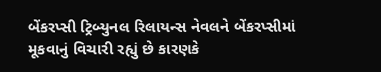બેંકરપ્સી ટ્રિબ્યુનલ રિલાયન્સ નેવલને બેંકરપ્સીમાં મૂકવાનું વિચારી રહ્યું છે કારણકે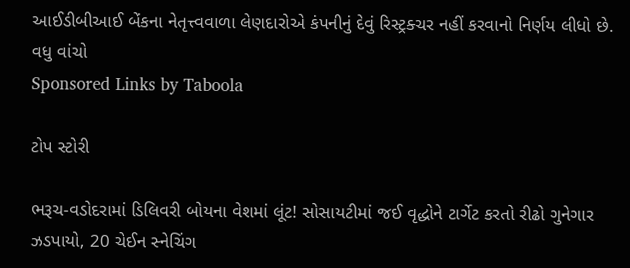આઈડીબીઆઈ બેંકના નેતૃત્ત્વવાળા લેણદારોએ કંપનીનું દેવું રિસ્ટ્રક્ચર નહીં કરવાનો નિર્ણય લીધો છે.
વધુ વાંચો
Sponsored Links by Taboola

ટોપ સ્ટોરી

ભરૂચ-વડોદરામાં ડિલિવરી બોયના વેશમાં લૂંટ! સોસાયટીમાં જઈ વૃદ્ધોને ટાર્ગેટ કરતો રીઢો ગુનેગાર ઝડપાયો, 20 ચેઈન સ્નેચિંગ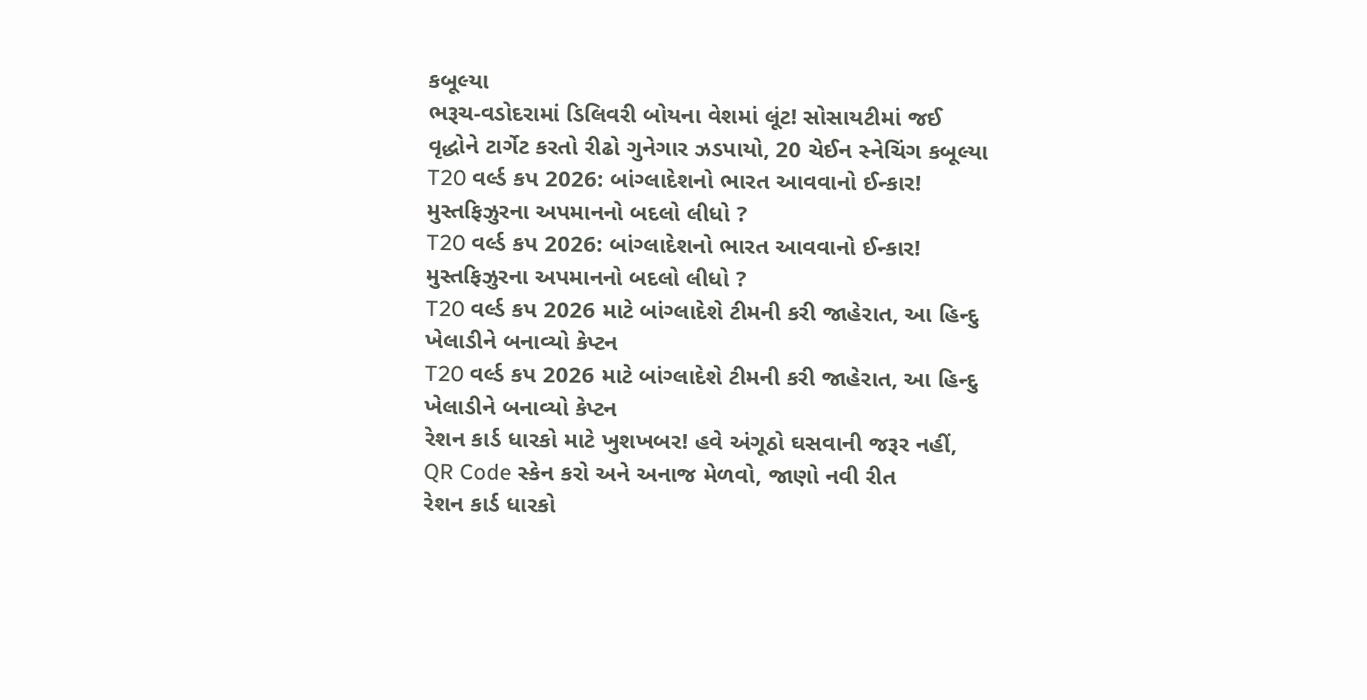કબૂલ્યા
ભરૂચ-વડોદરામાં ડિલિવરી બોયના વેશમાં લૂંટ! સોસાયટીમાં જઈ વૃદ્ધોને ટાર્ગેટ કરતો રીઢો ગુનેગાર ઝડપાયો, 20 ચેઈન સ્નેચિંગ કબૂલ્યા
T20 વર્લ્ડ કપ 2026: બાંગ્લાદેશનો ભારત આવવાનો ઈન્કાર! મુસ્તફિઝુરના અપમાનનો બદલો લીધો ?
T20 વર્લ્ડ કપ 2026: બાંગ્લાદેશનો ભારત આવવાનો ઈન્કાર! મુસ્તફિઝુરના અપમાનનો બદલો લીધો ?
T20 વર્લ્ડ કપ 2026 માટે બાંગ્લાદેશે ટીમની કરી જાહેરાત, આ હિન્દુ ખેલાડીને બનાવ્યો કેપ્ટન
T20 વર્લ્ડ કપ 2026 માટે બાંગ્લાદેશે ટીમની કરી જાહેરાત, આ હિન્દુ ખેલાડીને બનાવ્યો કેપ્ટન
રેશન કાર્ડ ધારકો માટે ખુશખબર! હવે અંગૂઠો ઘસવાની જરૂર નહીં, QR Code સ્કેન કરો અને અનાજ મેળવો, જાણો નવી રીત
રેશન કાર્ડ ધારકો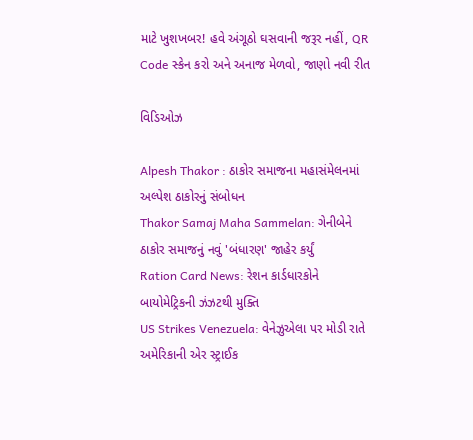માટે ખુશખબર! હવે અંગૂઠો ઘસવાની જરૂર નહીં, QR Code સ્કેન કરો અને અનાજ મેળવો, જાણો નવી રીત

વિડિઓઝ

Alpesh Thakor : ઠાકોર સમાજના મહાસંમેલનમાં અલ્પેશ ઠાકોરનું સંબોધન
Thakor Samaj Maha Sammelan: ગેનીબેને ઠાકોર સમાજનું નવું 'બંધારણ' જાહેર કર્યું
Ration Card News: રેશન કાર્ડધારકોને બાયોમેટ્રિકની ઝંઝટથી મુક્તિ
US Strikes Venezuela: વેનેઝુએલા પર મોડી રાતે અમેરિકાની એર સ્ટ્રાઈક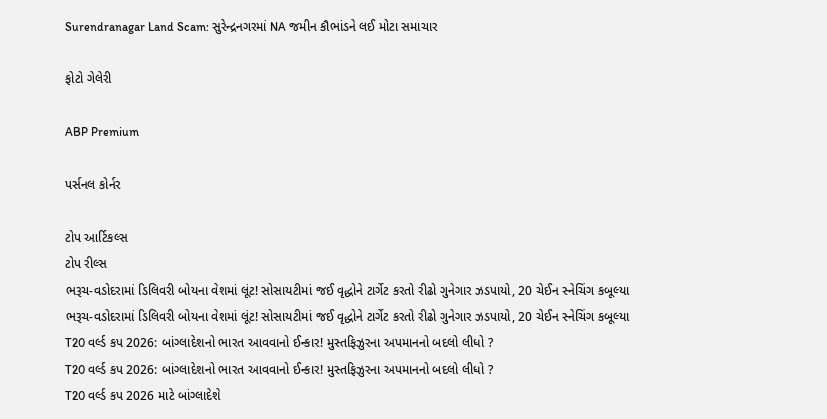Surendranagar Land Scam: સુરેન્દ્રનગરમાં NA જમીન કૌભાંડને લઈ મોટા સમાચાર

ફોટો ગેલેરી

ABP Premium

પર્સનલ કોર્નર

ટોપ આર્ટિકલ્સ
ટોપ રીલ્સ
ભરૂચ-વડોદરામાં ડિલિવરી બોયના વેશમાં લૂંટ! સોસાયટીમાં જઈ વૃદ્ધોને ટાર્ગેટ કરતો રીઢો ગુનેગાર ઝડપાયો, 20 ચેઈન સ્નેચિંગ કબૂલ્યા
ભરૂચ-વડોદરામાં ડિલિવરી બોયના વેશમાં લૂંટ! સોસાયટીમાં જઈ વૃદ્ધોને ટાર્ગેટ કરતો રીઢો ગુનેગાર ઝડપાયો, 20 ચેઈન સ્નેચિંગ કબૂલ્યા
T20 વર્લ્ડ કપ 2026: બાંગ્લાદેશનો ભારત આવવાનો ઈન્કાર! મુસ્તફિઝુરના અપમાનનો બદલો લીધો ?
T20 વર્લ્ડ કપ 2026: બાંગ્લાદેશનો ભારત આવવાનો ઈન્કાર! મુસ્તફિઝુરના અપમાનનો બદલો લીધો ?
T20 વર્લ્ડ કપ 2026 માટે બાંગ્લાદેશે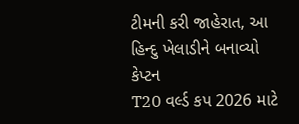ટીમની કરી જાહેરાત, આ હિન્દુ ખેલાડીને બનાવ્યો કેપ્ટન
T20 વર્લ્ડ કપ 2026 માટે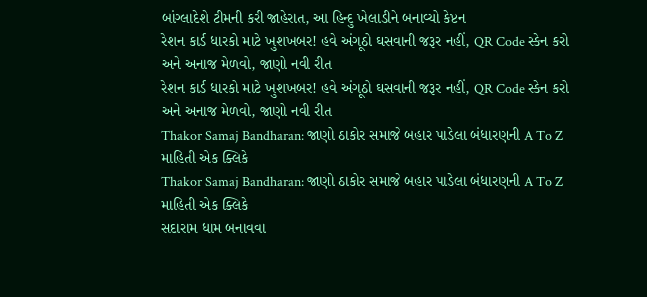બાંગ્લાદેશે ટીમની કરી જાહેરાત, આ હિન્દુ ખેલાડીને બનાવ્યો કેપ્ટન
રેશન કાર્ડ ધારકો માટે ખુશખબર! હવે અંગૂઠો ઘસવાની જરૂર નહીં, QR Code સ્કેન કરો અને અનાજ મેળવો, જાણો નવી રીત
રેશન કાર્ડ ધારકો માટે ખુશખબર! હવે અંગૂઠો ઘસવાની જરૂર નહીં, QR Code સ્કેન કરો અને અનાજ મેળવો, જાણો નવી રીત
Thakor Samaj Bandharan: જાણો ઠાકોર સમાજે બહાર પાડેલા બંધારણની A To Z માહિતી એક ક્લિકે
Thakor Samaj Bandharan: જાણો ઠાકોર સમાજે બહાર પાડેલા બંધારણની A To Z માહિતી એક ક્લિકે
સદારામ ધામ બનાવવા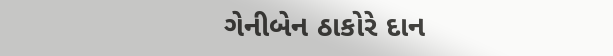ગેનીબેન ઠાકોરે દાન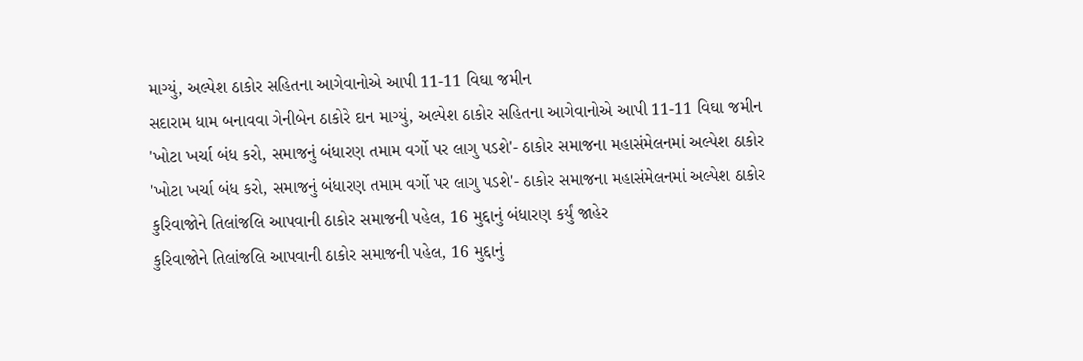માગ્યું, અલ્પેશ ઠાકોર સહિતના આગેવાનોએ આપી 11-11 વિઘા જમીન
સદારામ ધામ બનાવવા ગેનીબેન ઠાકોરે દાન માગ્યું, અલ્પેશ ઠાકોર સહિતના આગેવાનોએ આપી 11-11 વિઘા જમીન
'ખોટા ખર્ચા બંધ કરો, સમાજનું બંધારણ તમામ વર્ગો પર લાગુ પડશે'- ઠાકોર સમાજના મહાસંમેલનમાં અલ્પેશ ઠાકોર
'ખોટા ખર્ચા બંધ કરો, સમાજનું બંધારણ તમામ વર્ગો પર લાગુ પડશે'- ઠાકોર સમાજના મહાસંમેલનમાં અલ્પેશ ઠાકોર
કુરિવાજોને તિલાંજલિ આપવાની ઠાકોર સમાજની પહેલ, 16 મુદ્દાનું બંધારણ કર્યું જાહેર
કુરિવાજોને તિલાંજલિ આપવાની ઠાકોર સમાજની પહેલ, 16 મુદ્દાનું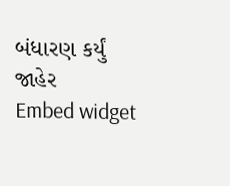બંધારણ કર્યું જાહેર
Embed widget